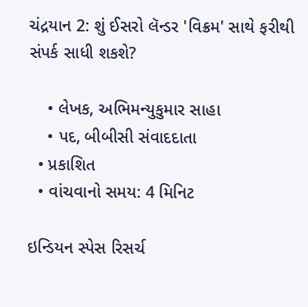ચંદ્રયાન 2: શું ઈસરો લૅન્ડર 'વિક્રમ' સાથે ફરીથી સંપર્ક સાધી શકશે?

    • લેખક, અભિમન્યુકુમાર સાહા
    • પદ, બીબીસી સંવાદદાતા
  • પ્રકાશિત
  • વાંચવાનો સમય: 4 મિનિટ

ઇન્ડિયન સ્પેસ રિસર્ચ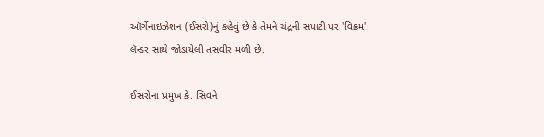ઑર્ગેનાઇઝેશન (ઈસરો)નું કહેવું છે કે તેમને ચંદ્રની સપાટી પર 'વિક્રમ' લૅન્ડર સાથે જોડાયેલી તસવીર મળી છે.

ઈસરોના પ્રમુખ કે. સિવને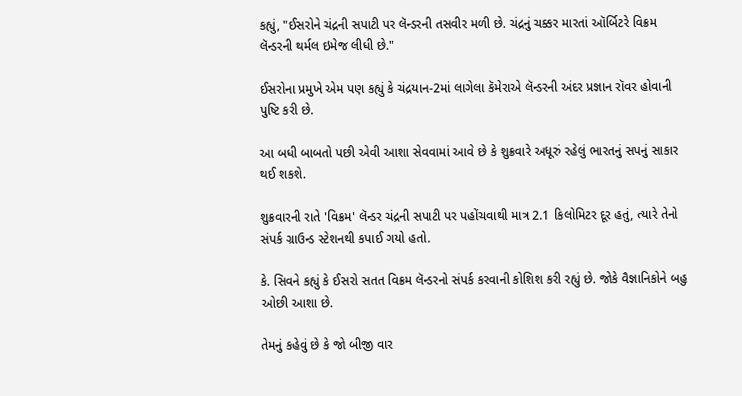કહ્યું, "ઈસરોને ચંદ્રની સપાટી પર લૅન્ડરની તસવીર મળી છે. ચંદ્રનું ચક્કર મારતાં ઑર્બિટરે વિક્રમ લૅન્ડરની થર્મલ ઇમેજ લીધી છે."

ઈસરોના પ્રમુખે એમ પણ કહ્યું કે ચંદ્રયાન-2માં લાગેલા કૅમેરાએ લૅન્ડરની અંદર પ્રજ્ઞાન રૉવર હોવાની પુષ્ટિ કરી છે.

આ બધી બાબતો પછી એવી આશા સેવવામાં આવે છે કે શુક્રવારે અધૂરું રહેલું ભારતનું સપનું સાકાર થઈ શકશે.

શુક્રવારની રાતે 'વિક્રમ' લૅન્ડર ચંદ્રની સપાટી પર પહોંચવાથી માત્ર 2.1 કિલોમિટર દૂર હતું, ત્યારે તેનો સંપર્ક ગ્રાઉન્ડ સ્ટેશનથી કપાઈ ગયો હતો.

કે. સિવને કહ્યું કે ઈસરો સતત વિક્રમ લૅન્ડરનો સંપર્ક કરવાની કોશિશ કરી રહ્યું છે. જોકે વૈજ્ઞાનિકોને બહુ ઓછી આશા છે.

તેમનું કહેવું છે કે જો બીજી વાર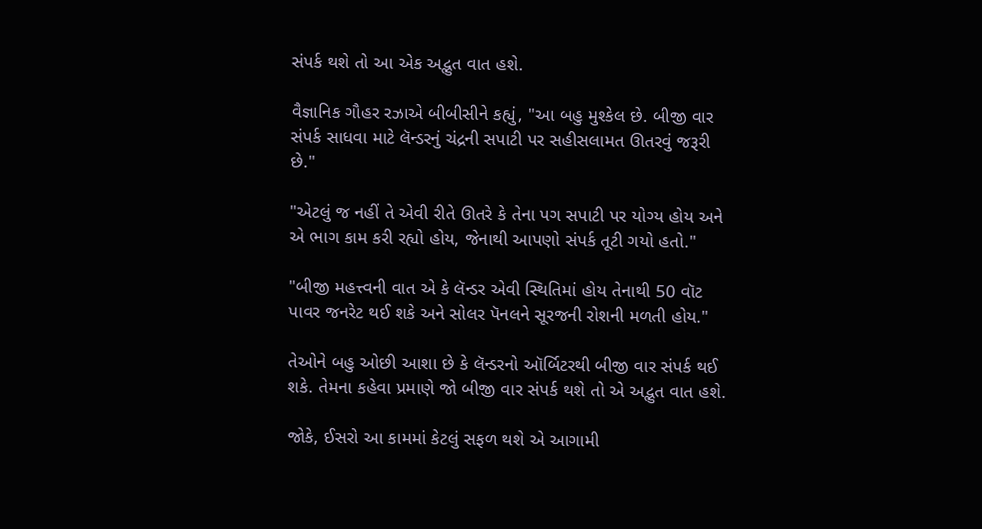સંપર્ક થશે તો આ એક અદ્ભુત વાત હશે.

વૈજ્ઞાનિક ગૌહર રઝાએ બીબીસીને કહ્યું, "આ બહુ મુશ્કેલ છે. બીજી વાર સંપર્ક સાધવા માટે લૅન્ડરનું ચંદ્રની સપાટી પર સહીસલામત ઊતરવું જરૂરી છે."

"એટલું જ નહીં તે એવી રીતે ઊતરે કે તેના પગ સપાટી પર યોગ્ય હોય અને એ ભાગ કામ કરી રહ્યો હોય, જેનાથી આપણો સંપર્ક તૂટી ગયો હતો."

"બીજી મહત્ત્વની વાત એ કે લૅન્ડર એવી સ્થિતિમાં હોય તેનાથી 50 વૉટ પાવર જનરેટ થઈ શકે અને સોલર પૅનલને સૂરજની રોશની મળતી હોય."

તેઓને બહુ ઓછી આશા છે કે લૅન્ડરનો ઑર્બિટરથી બીજી વાર સંપર્ક થઈ શકે. તેમના કહેવા પ્રમાણે જો બીજી વાર સંપર્ક થશે તો એ અદ્ભુત વાત હશે.

જોકે, ઈસરો આ કામમાં કેટલું સફળ થશે એ આગામી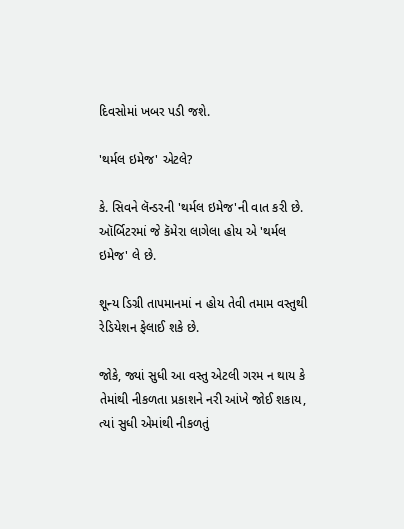દિવસોમાં ખબર પડી જશે.

'થર્મલ ઇમેજ' એટલે?

કે. સિવને લૅન્ડરની 'થર્મલ ઇમેજ'ની વાત કરી છે. ઑર્બિટરમાં જે કૅમેરા લાગેલા હોય એ 'થર્મલ ઇમેજ' લે છે.

શૂન્ય ડિગ્રી તાપમાનમાં ન હોય તેવી તમામ વસ્તુથી રેડિયેશન ફેલાઈ શકે છે.

જોકે, જ્યાં સુધી આ વસ્તુ એટલી ગરમ ન થાય કે તેમાંથી નીકળતા પ્રકાશને નરી આંખે જોઈ શકાય, ત્યાં સુધી એમાંથી નીકળતું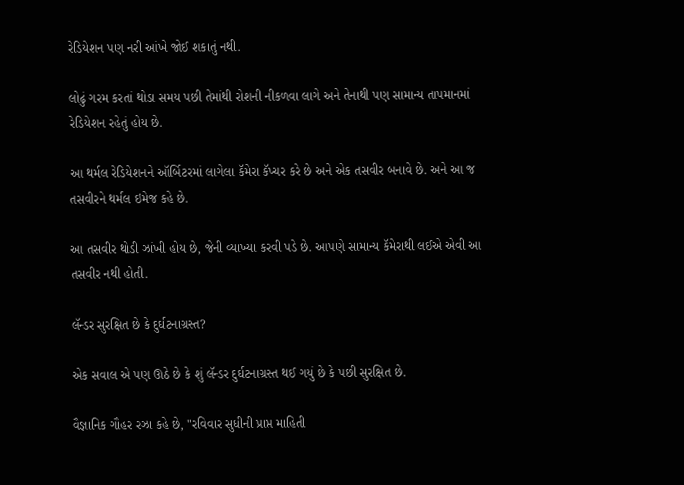રેડિયેશન પણ નરી આંખે જોઈ શકાતું નથી.

લોઢું ગરમ કરતાં થોડા સમય પછી તેમાંથી રોશની નીકળવા લાગે અને તેનાથી પણ સામાન્ય તાપમાનમાં રેડિયેશન રહેતું હોય છે.

આ થર્મલ રેડિયેશનને ઑર્બિટરમાં લાગેલા કૅમેરા કૅપ્ચર કરે છે અને એક તસવીર બનાવે છે. અને આ જ તસવીરને થર્મલ ઇમેજ કહે છે.

આ તસવીર થોડી ઝાંખી હોય છે, જેની વ્યાખ્યા કરવી પડે છે. આપણે સામાન્ય કૅમેરાથી લઈએ એવી આ તસવીર નથી હોતી.

લૅન્ડર સુરક્ષિત છે કે દુર્ઘટનાગ્રસ્ત?

એક સવાલ એ પણ ઊઠે છે કે શું લૅન્ડર દુર્ઘટનાગ્રસ્ત થઈ ગયું છે કે પછી સુરક્ષિત છે.

વૈજ્ઞાનિક ગૌહર રઝા કહે છે, "રવિવાર સુધીની પ્રાપ્ત માહિતી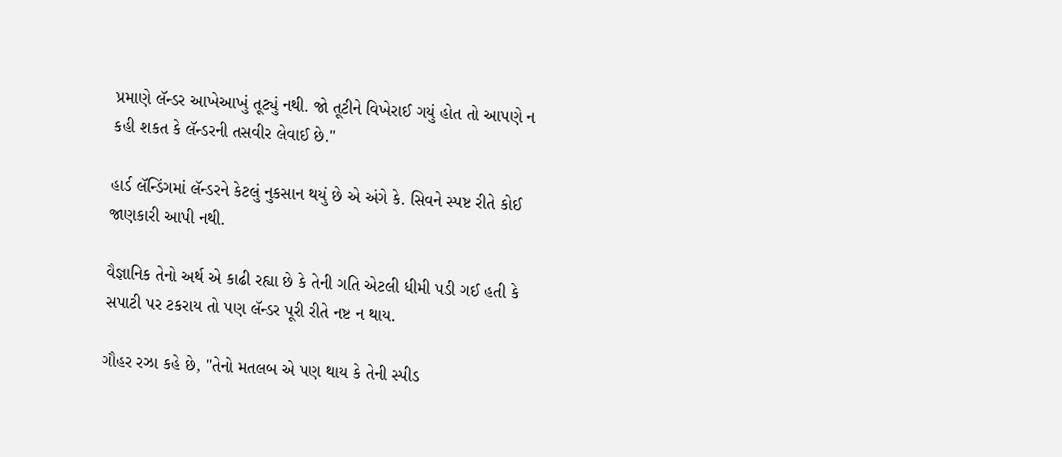પ્રમાણે લૅન્ડર આખેઆખું તૂટ્યું નથી. જો તૂટીને વિખેરાઈ ગયું હોત તો આપણે ન કહી શકત કે લૅન્ડરની તસવીર લેવાઈ છે."

હાર્ડ લૅન્ડિંગમાં લૅન્ડરને કેટલું નુકસાન થયું છે એ અંગે કે. સિવને સ્પષ્ટ રીતે કોઈ જાણકારી આપી નથી.

વૈજ્ઞાનિક તેનો અર્થ એ કાઢી રહ્યા છે કે તેની ગતિ એટલી ધીમી પડી ગઈ હતી કે સપાટી પર ટકરાય તો પણ લૅન્ડર પૂરી રીતે નષ્ટ ન થાય.

ગૌહર રઝા કહે છે, "તેનો મતલબ એ પણ થાય કે તેની સ્પીડ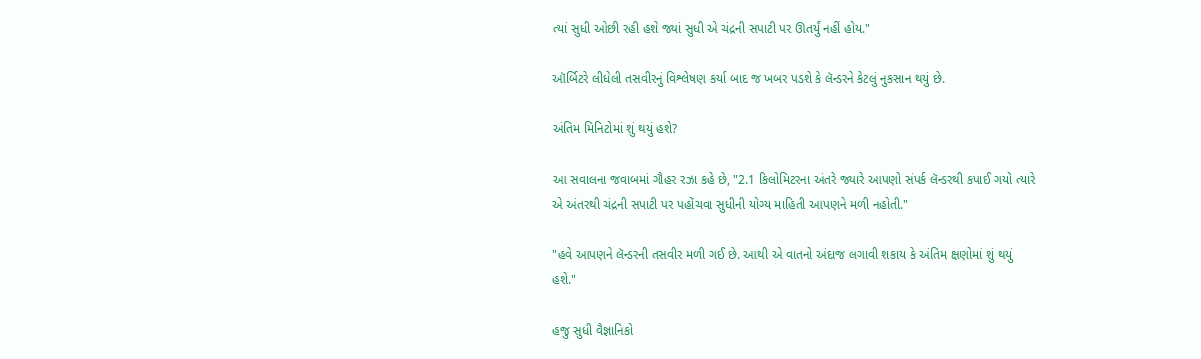ત્યાં સુધી ઓછી રહી હશે જ્યાં સુધી એ ચંદ્રની સપાટી પર ઊતર્યું નહીં હોય."

ઑર્બિટરે લીધેલી તસવીરનું વિશ્લેષણ કર્યા બાદ જ ખબર પડશે કે લૅન્ડરને કેટલું નુકસાન થયું છે.

અંતિમ મિનિટોમાં શું થયું હશે?

આ સવાલના જવાબમાં ગૌહર રઝા કહે છે, "2.1 કિલોમિટરના અંતરે જ્યારે આપણો સંપર્ક લૅન્ડરથી કપાઈ ગયો ત્યારે એ અંતરથી ચંદ્રની સપાટી પર પહોંચવા સુધીની યોગ્ય માહિતી આપણને મળી નહોતી."

"હવે આપણને લૅન્ડરની તસવીર મળી ગઈ છે. આથી એ વાતનો અંદાજ લગાવી શકાય કે અંતિમ ક્ષણોમાં શું થયું હશે."

હજુ સુધી વૈજ્ઞાનિકો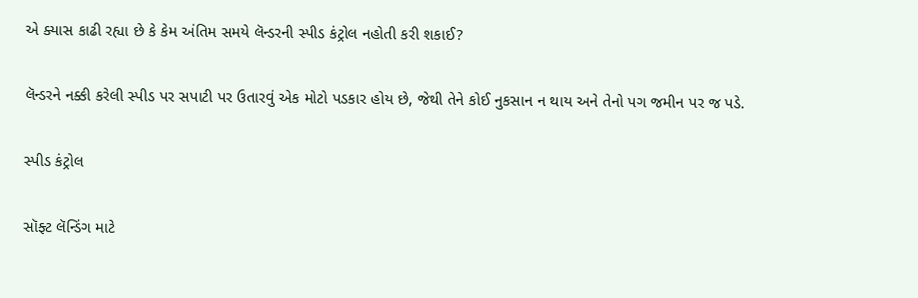એ ક્યાસ કાઢી રહ્યા છે કે કેમ અંતિમ સમયે લૅન્ડરની સ્પીડ કંટ્રોલ નહોતી કરી શકાઈ?

લૅન્ડરને નક્કી કરેલી સ્પીડ પર સપાટી પર ઉતારવું એક મોટો પડકાર હોય છે, જેથી તેને કોઈ નુકસાન ન થાય અને તેનો પગ જમીન પર જ પડે.

સ્પીડ કંટ્રોલ

સૉફ્ટ લૅન્ડિંગ માટે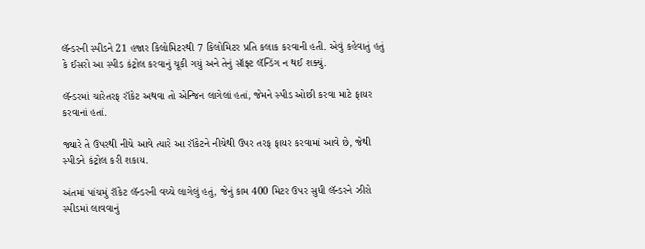લૅન્ડરની સ્પીડને 21 હજાર કિલોમિટરથી 7 કિલોમિટર પ્રતિ કલાક કરવાની હતી. એવું કહેવાતું હતું કે ઈસરો આ સ્પીડ કંટ્રોલ કરવાનું ચૂકી ગયું અને તેનું સૉફ્ટ લૅન્ડિંગ ન થઈ શક્યું.

લૅન્ડરમાં ચારેતરફ રૉકેટ અથવા તો એન્જિન લાગેલાં હતાં, જેમને સ્પીડ ઓછી કરવા માટે ફાયર કરવાનાં હતાં.

જ્યારે તે ઉપરથી નીચે આવે ત્યારે આ રૉકેટને નીચેથી ઉપર તરફ ફાયર કરવામાં આવે છે, જેથી સ્પીડને કંટ્રોલ કરી શકાય.

અંતમાં પાંચમું રૉકેટ લૅન્ડરની વચ્ચે લાગેલું હતું, જેનું કામ 400 મિટર ઉપર સુધી લૅન્ડરને ઝીરો સ્પીડમાં લાવવાનું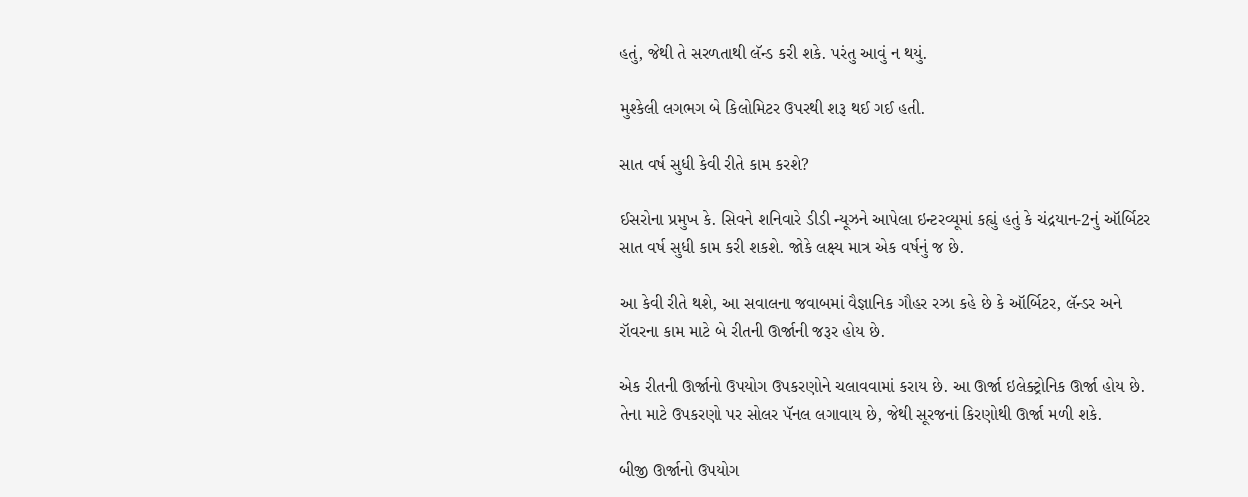હતું, જેથી તે સરળતાથી લૅન્ડ કરી શકે. પરંતુ આવું ન થયું.

મુશ્કેલી લગભગ બે કિલોમિટર ઉપરથી શરૂ થઈ ગઈ હતી.

સાત વર્ષ સુધી કેવી રીતે કામ કરશે?

ઈસરોના પ્રમુખ કે. સિવને શનિવારે ડીડી ન્યૂઝને આપેલા ઇન્ટરવ્યૂમાં કહ્યું હતું કે ચંદ્રયાન-2નું ઑર્બિટર સાત વર્ષ સુધી કામ કરી શકશે. જોકે લક્ષ્ય માત્ર એક વર્ષનું જ છે.

આ કેવી રીતે થશે, આ સવાલના જવાબમાં વૈજ્ઞાનિક ગૌહર રઝા કહે છે કે ઑર્બિટર, લૅન્ડર અને રૉવરના કામ માટે બે રીતની ઊર્જાની જરૂર હોય છે.

એક રીતની ઊર્જાનો ઉપયોગ ઉપકરણોને ચલાવવામાં કરાય છે. આ ઊર્જા ઇલેક્ટ્રોનિક ઊર્જા હોય છે. તેના માટે ઉપકરણો પર સોલર પૅનલ લગાવાય છે, જેથી સૂરજનાં કિરણોથી ઊર્જા મળી શકે.

બીજી ઊર્જાનો ઉપયોગ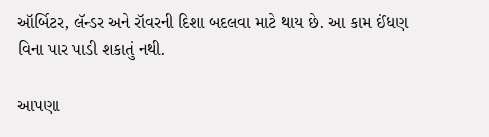ઑર્બિટર, લૅન્ડર અને રૉવરની દિશા બદલવા માટે થાય છે. આ કામ ઈંધણ વિના પાર પાડી શકાતું નથી.

આપણા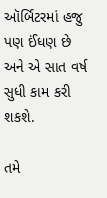ઑર્બિટરમાં હજુ પણ ઈંધણ છે અને એ સાત વર્ષ સુધી કામ કરી શકશે.

તમે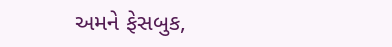અમને ફેસબુક,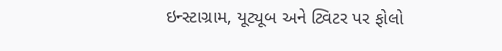ઇન્સ્ટાગ્રામ, યૂટ્યૂબ અને ટ્વિટર પર ફોલો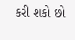કરી શકો છો